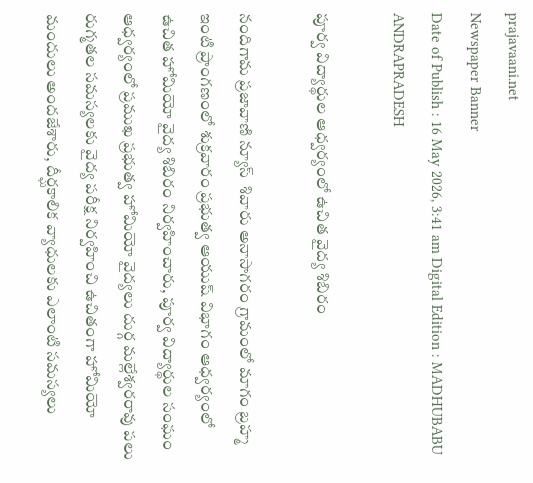prajavaani.net
Newspaper Banner
Date of Publish : 16 May 2026, 3:41 am Digital Edition : MADHUBABU ANDRAPRADESH

పూర్వ విద్యార్థుల ఆధ్వర్యంలో ఉచిత వైద్య శిబిరం

నందిగామ ప్రజావాణి న్యూస్  శివారు అనాసాగరం గ్రామంలో మాగం బ్రహ్మ ఇంటి ప్రాంగణంలో శుక్రవారం ప్రభుత్వ ఆయుష్ విభాగం ఆధ్వర్యంలో ఉచిత హోమియో వైద్య శిబిరం నిర్వహించారు, పూర్వ విద్యార్థుల సంఘం ఆధ్వర్యంలో ప్రముఖ ప్రభుత్వ హోమియో వైద్యలు దుర్గ మల్లేశ్వరరావు పలు రుగ్మతల సమస్యలకు వైద్య పరీక్ష నిర్వహించి ఉచితంగా హోమియో మందులు అందజేశారు, దీర్ఘకాలిక వ్యాధులకు ఎలాంటి సమస్యలు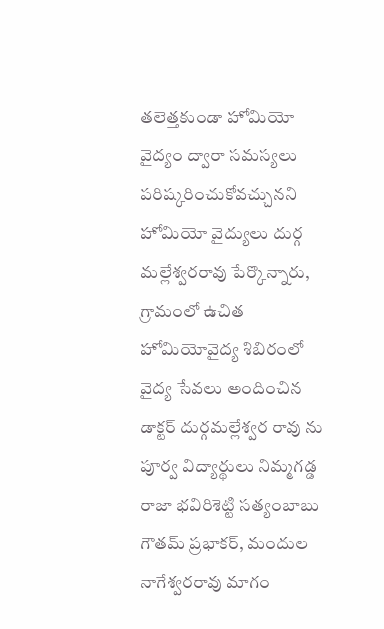తలెత్తకుండా హోమియో వైద్యం ద్వారా సమస్యలు పరిష్కరించుకోవచ్చునని హోమియో వైద్యులు దుర్గ మల్లేశ్వరరావు పేర్కొన్నారు, గ్రామంలో ఉచిత హోమియోవైద్య శిబిరంలో వైద్య సేవలు అందించిన డాక్టర్ దుర్గమల్లేశ్వర రావు ను పూర్వ విద్యార్థులు నిమ్మగడ్డ రాజా భవిరిశెట్టి సత్యంబాబు గౌతమ్ ప్రభాకర్, మందుల నాగేశ్వరరావు మాగం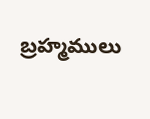బ్రహ్మములు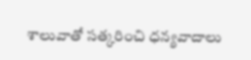శాలువాతో సత్కరించి ధన్యవాదాలు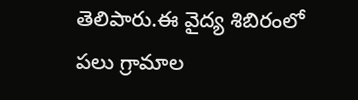తెలిపారు.ఈ వైద్య శిబిరంలో పలు గ్రామాల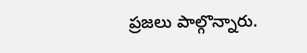ప్రజలు పాల్గొన్నారు.